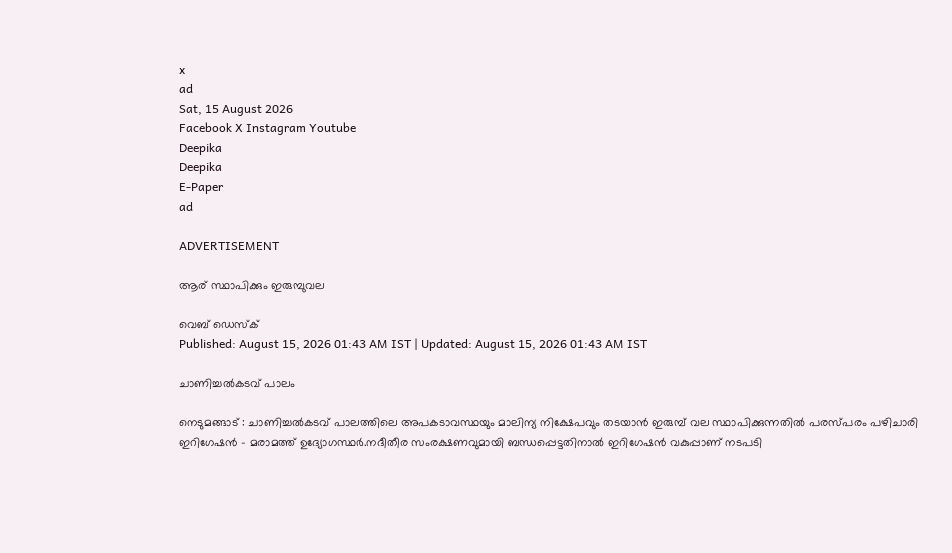x
ad
Sat, 15 August 2026
Facebook X Instagram Youtube
Deepika
Deepika
E-Paper
ad

ADVERTISEMENT

ആര് സ്ഥാപിക്കും ഇരുമ്പുവല

വെബ് ഡെസ്ക്
Published: August 15, 2026 01:43 AM IST | Updated: August 15, 2026 01:43 AM IST

ചാണിച്ചൽകടവ് പാലം

നെടുമങ്ങാട് : ചാണിച്ചൽകടവ് പാലത്തിലെ അപകടാവസ്ഥയും മാലിന്യ നിക്ഷേപവും തടയാൻ ഇരുമ്പ് വല സ്ഥാപിക്കുന്നതിൽ പരസ്പരം പഴിചാരി ഇറിഗേഷൻ - മരാമത്ത് ഉദ്യോഗസ്ഥർ.നദീതീര സംരക്ഷണവുമായി ബന്ധപ്പെട്ടതിനാൽ ഇറിഗേഷൻ വകുപ്പാണ് നടപടി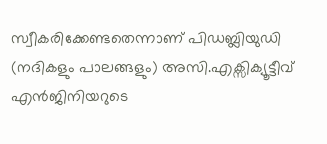സ്വീകരിക്കേണ്ടതെന്നാണ് പിഡബ്ലിയുഡി (നദികളും പാലങ്ങളും) അസി.എക്സിക്യൂട്ടീവ് എൻജിനിയറുടെ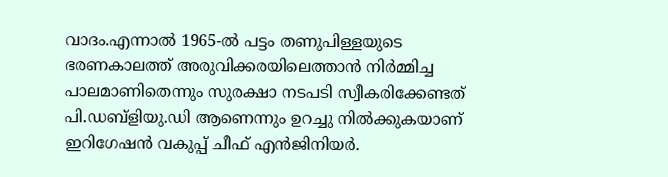വാദം.എന്നാൽ 1965-ൽ പട്ടം തണുപിള്ളയുടെ ഭരണകാലത്ത് അരുവിക്കരയിലെത്താൻ നിർമ്മിച്ച പാലമാണിതെന്നും സുരക്ഷാ നടപടി സ്വീകരിക്കേണ്ടത് പി.ഡബ്ളിയു.ഡി ആണെന്നും ഉറച്ചു നിൽക്കുകയാണ് ഇറിഗേഷൻ വകുപ്പ് ചീഫ് എൻജിനിയർ.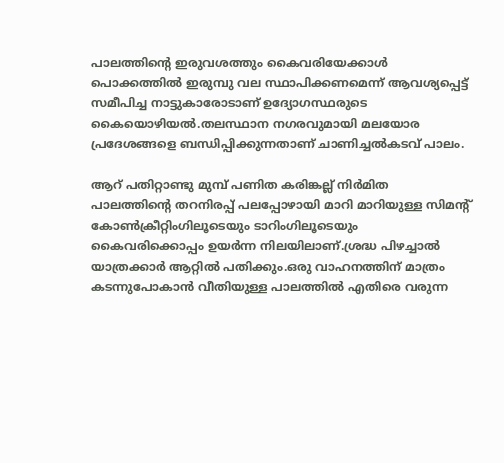പാലത്തിന്‍റെ ഇരുവശത്തും കൈവരിയേക്കാൾ പൊക്കത്തിൽ ഇരുമ്പു വല സ്ഥാപിക്കണമെന്ന് ആവശ്യപ്പെട്ട് സമീപിച്ച നാട്ടുകാരോടാണ് ഉദ്യോഗസ്ഥരുടെ കൈയൊഴിയൽ.തലസ്ഥാന നഗരവുമായി മലയോര പ്രദേശങ്ങളെ ബന്ധിപ്പിക്കുന്നതാണ് ചാണിച്ചൽകടവ് പാലം.

ആറ് പതിറ്റാണ്ടു മുമ്പ് പണിത കരിങ്കല്ല് നിർമിത പാലത്തിന്‍റെ തറനിരപ്പ് പലപ്പോഴായി മാറി മാറിയുള്ള സിമന്‍റ് കോൺക്രീറ്റിംഗിലൂടെയും ടാറിംഗിലൂടെയും കൈവരിക്കൊപ്പം ഉയർന്ന നിലയിലാണ്.ശ്രദ്ധ പിഴച്ചാൽ യാത്രക്കാർ ആറ്റിൽ പതിക്കും.ഒരു വാഹനത്തിന് മാത്രം കടന്നുപോകാൻ വീതിയുള്ള പാലത്തിൽ എതിരെ വരുന്ന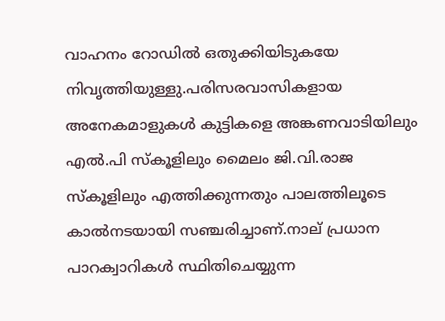വാഹനം റോഡിൽ ഒതുക്കിയിടുകയേ നിവൃത്തിയുള്ളു.പരിസരവാസികളായ അനേകമാളുകൾ കുട്ടികളെ അങ്കണവാടിയിലും എൽ.പി സ്‌കൂളിലും മൈലം ജി.വി.രാജ സ്‌കൂളിലും എത്തിക്കുന്നതും പാലത്തിലൂടെ കാൽനടയായി സഞ്ചരിച്ചാണ്.നാല് പ്രധാന പാറക്വാറികൾ സ്ഥിതിചെയ്യുന്ന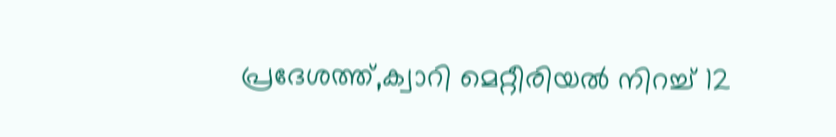പ്രദേശത്ത്,ക്വാറി മെറ്റീരിയൽ നിറച്ച് 12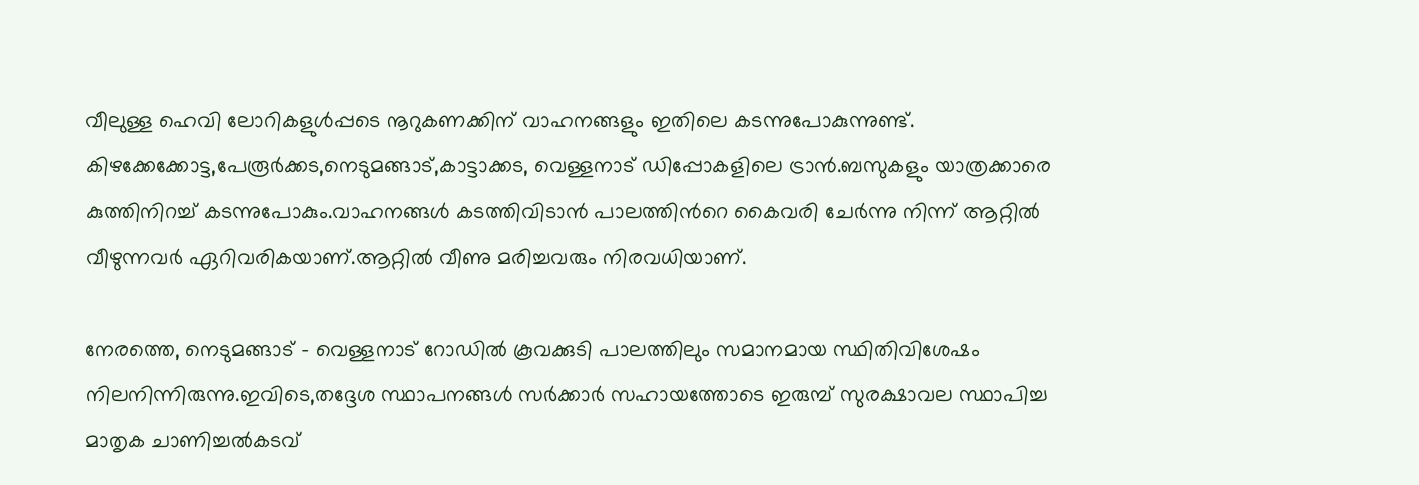വീലുള്ള ഹെവി ലോറികളുൾപ്പടെ നൂറുകണക്കിന് വാഹനങ്ങളും ഇതിലെ കടന്നുപോകുന്നുണ്ട്. കിഴക്കേക്കോട്ട,പേരൂർക്കട,നെടുമങ്ങാട്,കാട്ടാക്കട, വെള്ളനാട് ഡിപ്പോകളിലെ ട്രാൻ.ബസുകളും യാത്രക്കാരെ കുത്തിനിറച്ച് കടന്നുപോകും.വാഹനങ്ങൾ കടത്തിവിടാൻ പാലത്തിന്‍റെ കൈവരി ചേർന്നു നിന്ന് ആറ്റിൽ വീഴുന്നവർ ഏറിവരികയാണ്.ആറ്റിൽ വീണു മരിച്ചവരും നിരവധിയാണ്.

നേരത്തെ, നെടുമങ്ങാട് - വെള്ളനാട് റോഡിൽ കൂവക്കുടി പാലത്തിലും സമാനമായ സ്ഥിതിവിശേഷം നിലനിന്നിരുന്നു.ഇവിടെ,തദ്ദേശ സ്ഥാപനങ്ങൾ സർക്കാർ സഹായത്തോടെ ഇരുമ്പ് സുരക്ഷാവല സ്ഥാപിച്ച മാതൃക ചാണിച്ചൽകടവ്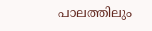പാലത്തിലും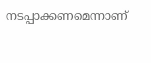നടപ്പാക്കണമെന്നാണ്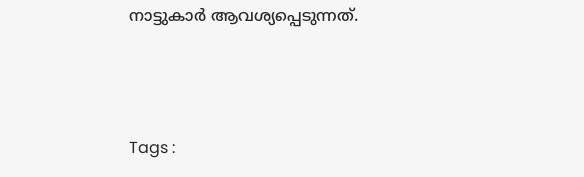നാട്ടുകാർ ആവശ്യപ്പെടുന്നത്.



Tags :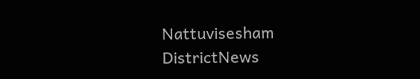Nattuvisesham DistrictNews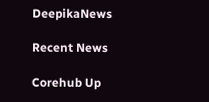DeepikaNews

Recent News

Corehub Up